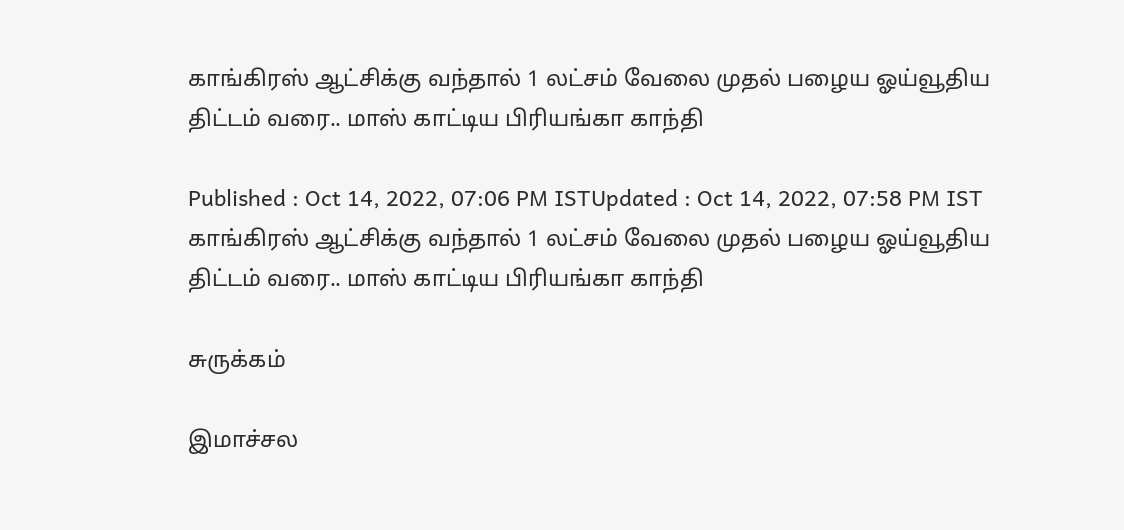காங்கிரஸ் ஆட்சிக்கு வந்தால் 1 லட்சம் வேலை முதல் பழைய ஓய்வூதிய திட்டம் வரை.. மாஸ் காட்டிய பிரியங்கா காந்தி

Published : Oct 14, 2022, 07:06 PM ISTUpdated : Oct 14, 2022, 07:58 PM IST
காங்கிரஸ் ஆட்சிக்கு வந்தால் 1 லட்சம் வேலை முதல் பழைய ஓய்வூதிய திட்டம் வரை.. மாஸ் காட்டிய பிரியங்கா காந்தி

சுருக்கம்

இமாச்சல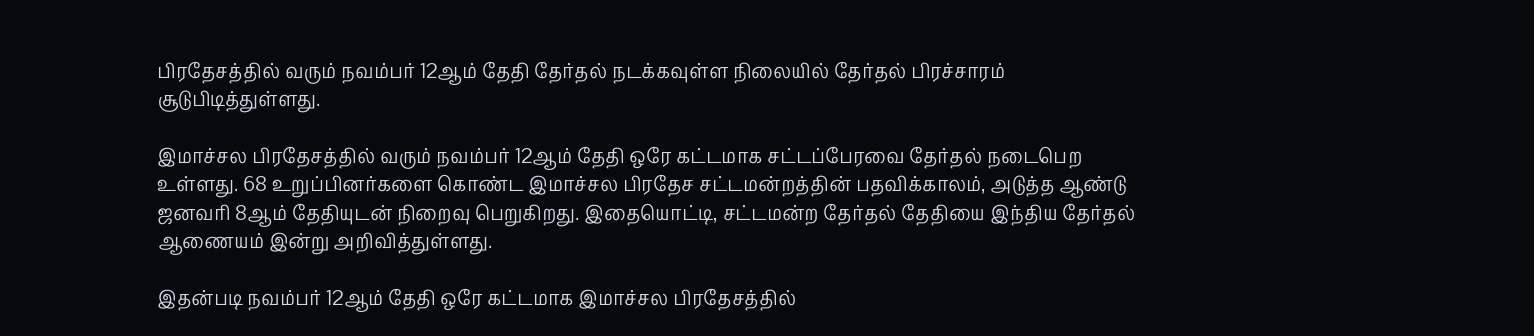பிரதேசத்தில் வரும் நவம்பர் 12ஆம் தேதி தேர்தல் நடக்கவுள்ள நிலையில் தேர்தல் பிரச்சாரம் சூடுபிடித்துள்ளது.

இமாச்சல பிரதேசத்தில் வரும் நவம்பர் 12ஆம் தேதி ஒரே கட்டமாக சட்டப்பேரவை தேர்தல் நடைபெற உள்ளது. 68 உறுப்பினர்களை கொண்ட இமாச்சல பிரதேச சட்டமன்றத்தின் பதவிக்காலம், அடுத்த ஆண்டு ஜனவரி 8ஆம் தேதியுடன் நிறைவு பெறுகிறது. இதையொட்டி, சட்டமன்ற தேர்தல் தேதியை இந்திய தேர்தல் ஆணையம் இன்று அறிவித்துள்ளது.

இதன்படி நவம்பர் 12ஆம் தேதி ஒரே கட்டமாக இமாச்சல பிரதேசத்தில்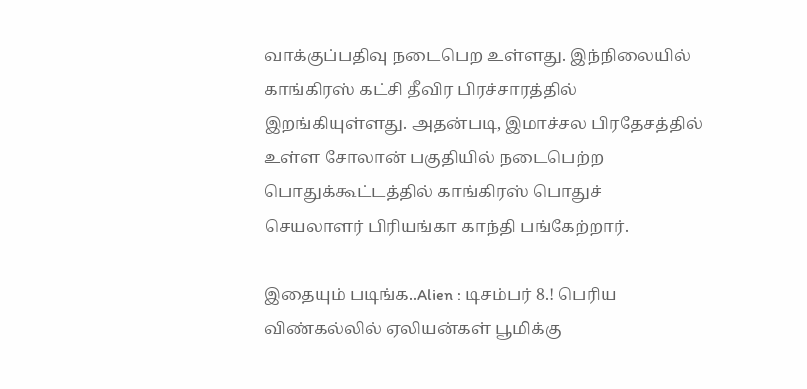வாக்குப்பதிவு நடைபெற உள்ளது. இந்நிலையில் காங்கிரஸ் கட்சி தீவிர பிரச்சாரத்தில் இறங்கியுள்ளது. அதன்படி, இமாச்சல பிரதேசத்தில் உள்ள சோலான் பகுதியில் நடைபெற்ற பொதுக்கூட்டத்தில் காங்கிரஸ் பொதுச் செயலாளர் பிரியங்கா காந்தி பங்கேற்றார்.

இதையும் படிங்க..Alien : டிசம்பர் 8.! பெரிய விண்கல்லில் ஏலியன்கள் பூமிக்கு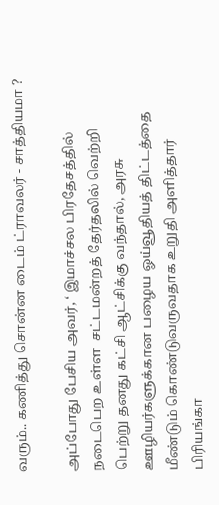வரும்.. கணித்து சொன்ன டைம் ட்ராவலர் - சாத்தியமா ?

அப்போது பேசிய அவர், ‘ இமாச்சல பிரதேசத்தில் நடைபெற உள்ள  சட்டமன்றத் தேர்தலில் வெற்றி பெற்று தனது கட்சி ஆட்சிக்கு வந்தால், அரசு ஊழியர்களுக்கான பழைய ஓய்வூதியத் திட்டத்தை மீண்டும் கொண்டுவருவதாக உறுதி அளித்தார் பிரியங்கா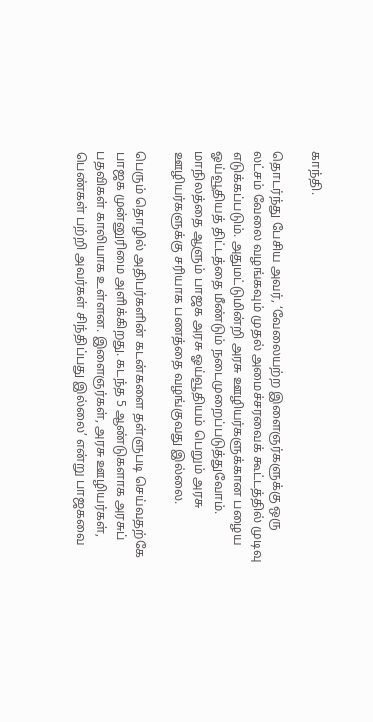காந்தி.

தொடர்ந்து பேசிய அவர், ‘வேலையற்ற இளைஞர்களுக்கு ஒரு லட்சம் வேலை வழங்கவும் முதல் அமைச்சரவைக் கூட்டத்தில் முடிவு எடுக்கப்படும். அதுமட்டுமின்றி அரசு ஊழியர்களுக்கான பழைய ஓய்வூதியத் திட்டத்தை மீண்டும் நடைமுறைப்படுத்துவோம். மாநிலத்தை ஆளும் பாஜக அரசு ஓய்வூதியம் பெறும் அரசு ஊழியர்களுக்கு சரியாக பணத்தை வழங்குவது இல்லை.

பெரும் தொழில் அதிபர்களின் கடன்களை தள்ளுபடி செய்வதற்கே பாஜக முன்னுரிமை அளிக்கிறது. கடந்த 5 ஆண்டுகளாக அரசுப் பதவிகள் காலியாக உள்ளன. இளைஞர்கள், அரசு ஊழியர்கள், பெண்கள் பற்றி அவர்கள் சிந்திப்பது இல்லை’ என்று பாஜகவை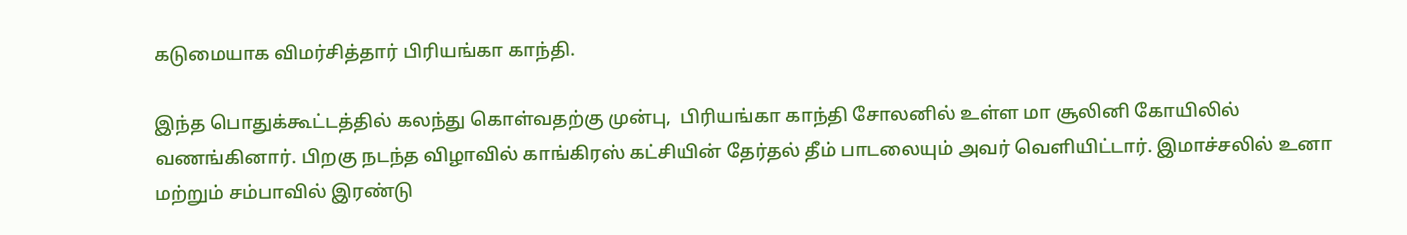கடுமையாக விமர்சித்தார் பிரியங்கா காந்தி.

இந்த பொதுக்கூட்டத்தில் கலந்து கொள்வதற்கு முன்பு,  பிரியங்கா காந்தி சோலனில் உள்ள மா சூலினி கோயிலில் வணங்கினார். பிறகு நடந்த விழாவில் காங்கிரஸ் கட்சியின் தேர்தல் தீம் பாடலையும் அவர் வெளியிட்டார். இமாச்சலில் உனா மற்றும் சம்பாவில் இரண்டு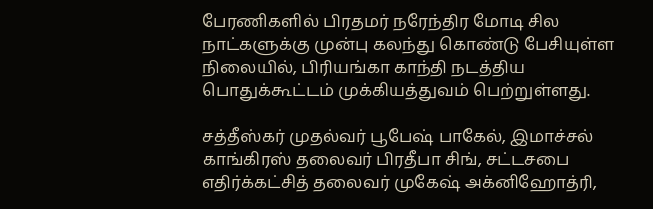பேரணிகளில் பிரதமர் நரேந்திர மோடி சில நாட்களுக்கு முன்பு கலந்து கொண்டு பேசியுள்ள நிலையில், பிரியங்கா காந்தி நடத்திய பொதுக்கூட்டம் முக்கியத்துவம் பெற்றுள்ளது.

சத்தீஸ்கர் முதல்வர் பூபேஷ் பாகேல், இமாச்சல் காங்கிரஸ் தலைவர் பிரதீபா சிங், சட்டசபை எதிர்க்கட்சித் தலைவர் முகேஷ் அக்னிஹோத்ரி,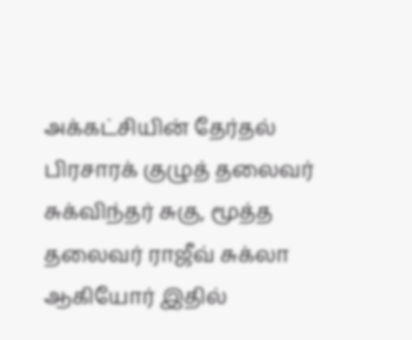அக்கட்சியின் தேர்தல் பிரசாரக் குழுத் தலைவர் சுக்விந்தர் சுகு, மூத்த தலைவர் ராஜீவ் சுக்லா ஆகியோர் இதில்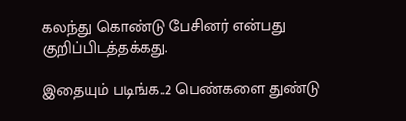கலந்து கொண்டு பேசினர் என்பது குறிப்பிடத்தக்கது.

இதையும் படிங்க..2 பெண்களை துண்டு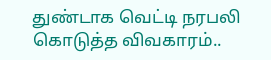துண்டாக வெட்டி நரபலி கொடுத்த விவகாரம்..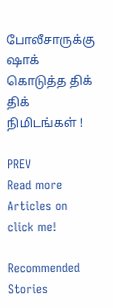போலீசாருக்கு ஷாக் கொடுத்த திக் திக் நிமிடங்கள் !

PREV
Read more Articles on
click me!

Recommended Stories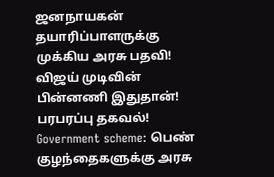ஜனநாயகன் தயாரிப்பாளருக்கு முக்கிய அரசு பதவி! விஜய் முடிவின் பின்னணி இதுதான்! பரபரப்பு தகவல்!
Government scheme: பெண் குழந்தைகளுக்கு அரசு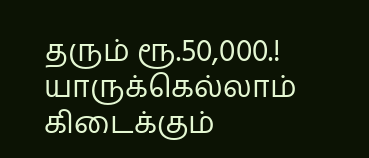தரும் ரூ.50,000.! யாருக்கெல்லாம் கிடைக்கும்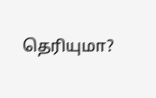தெரியுமா?